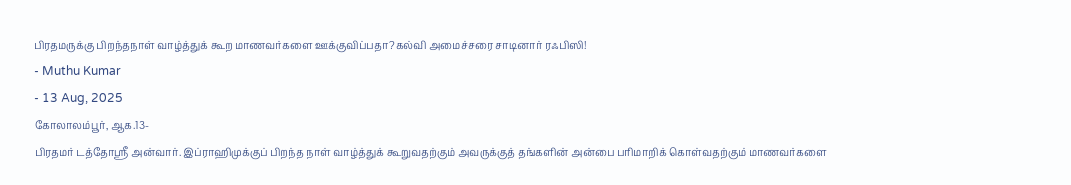பிரதமருக்கு பிறந்தநாள் வாழ்த்துக் கூற மாணவர்களை ஊக்குவிப்பதா?கல்வி அமைச்சரை சாடினார் ரஃபிஸி!
- Muthu Kumar
- 13 Aug, 2025
கோலாலம்பூர், ஆக.13-
பிரதமர் டத்தோஸ்ரீ அன்வார். இப்ராஹிமுக்குப் பிறந்த நாள் வாழ்த்துக் கூறுவதற்கும் அவருக்குத் தங்களின் அன்பை பரிமாறிக் கொள்வதற்கும் மாணவர்களை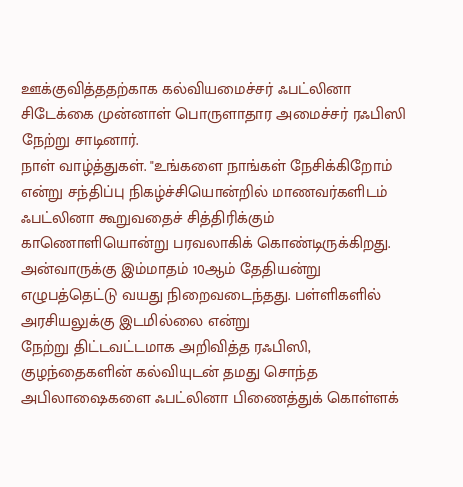ஊக்குவித்ததற்காக கல்வியமைச்சர் ஃபட்லினா சிடேக்கை முன்னாள் பொருளாதார அமைச்சர் ரஃபிஸி நேற்று சாடினார்.
நாள் வாழ்த்துகள். "உங்களை நாங்கள் நேசிக்கிறோம் என்று சந்திப்பு நிகழ்ச்சியொன்றில் மாணவர்களிடம் ஃபட்லினா கூறுவதைச் சித்திரிக்கும் காணொளியொன்று பரவலாகிக் கொண்டிருக்கிறது.
அன்வாருக்கு இம்மாதம் 10ஆம் தேதியன்று எழுபத்தெட்டு வயது நிறைவடைந்தது. பள்ளிகளில் அரசியலுக்கு இடமில்லை என்று
நேற்று திட்டவட்டமாக அறிவித்த ரஃபிஸி, குழந்தைகளின் கல்வியுடன் தமது சொந்த அபிலாஷைகளை ஃபட்லினா பிணைத்துக் கொள்ளக்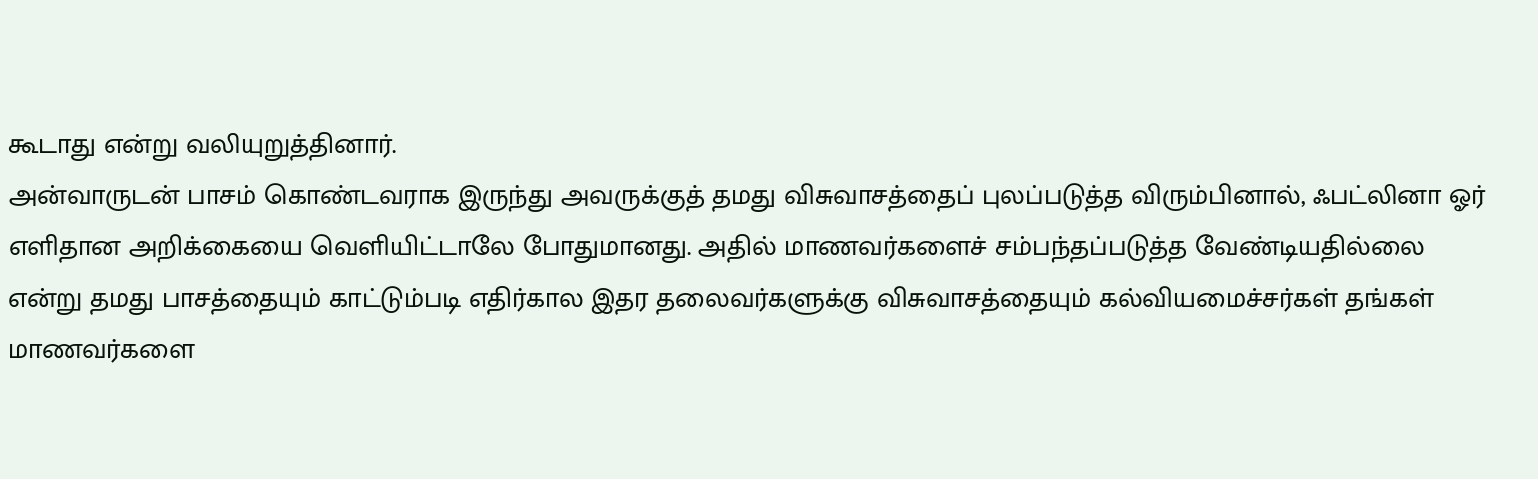கூடாது என்று வலியுறுத்தினார்.
அன்வாருடன் பாசம் கொண்டவராக இருந்து அவருக்குத் தமது விசுவாசத்தைப் புலப்படுத்த விரும்பினால், ஃபட்லினா ஓர் எளிதான அறிக்கையை வெளியிட்டாலே போதுமானது. அதில் மாணவர்களைச் சம்பந்தப்படுத்த வேண்டியதில்லை என்று தமது பாசத்தையும் காட்டும்படி எதிர்கால இதர தலைவர்களுக்கு விசுவாசத்தையும் கல்வியமைச்சர்கள் தங்கள் மாணவர்களை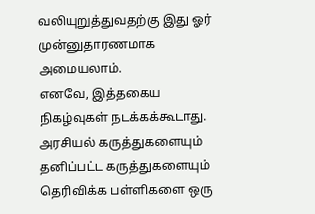வலியுறுத்துவதற்கு இது ஓர் முன்னுதாரணமாக அமையலாம்.
எனவே, இத்தகைய நிகழ்வுகள் நடக்கக்கூடாது. அரசியல் கருத்துகளையும் தனிப்பட்ட கருத்துகளையும் தெரிவிக்க பள்ளிகளை ஒரு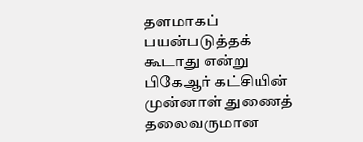தளமாகப் பயன்படுத்தக் கூடாது என்று பிகேஆர் கட்சியின் முன்னாள் துணைத் தலைவருமான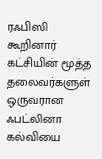ரஃபிஸி கூறினார் கட்சியின் மூத்த தலைவர்களுள் ஒருவரான ஃபட்லினா கல்வியை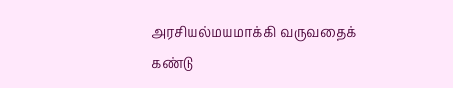அரசியல்மயமாக்கி வருவதைக் கண்டு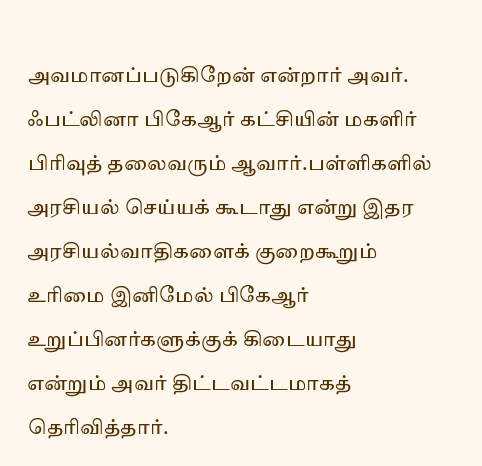அவமானப்படுகிறேன் என்றார் அவர்.
ஃபட்லினா பிகேஆர் கட்சியின் மகளிர் பிரிவுத் தலைவரும் ஆவார்.பள்ளிகளில் அரசியல் செய்யக் கூடாது என்று இதர அரசியல்வாதிகளைக் குறைகூறும் உரிமை இனிமேல் பிகேஆர் உறுப்பினர்களுக்குக் கிடையாது என்றும் அவர் திட்டவட்டமாகத் தெரிவித்தார்.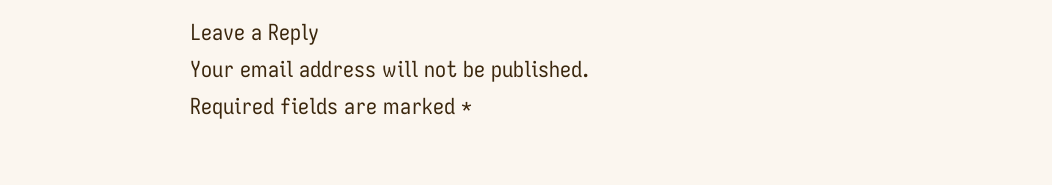Leave a Reply
Your email address will not be published. Required fields are marked *